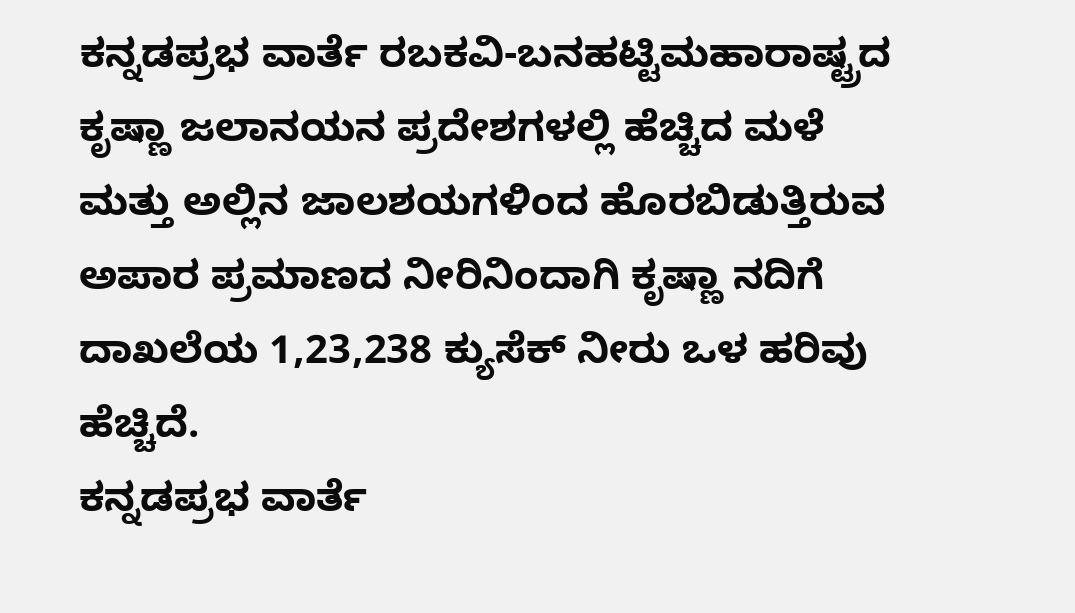ಕನ್ನಡಪ್ರಭ ವಾರ್ತೆ ರಬಕವಿ-ಬನಹಟ್ಟಿಮಹಾರಾಷ್ಟ್ರದ ಕೃಷ್ಣಾ ಜಲಾನಯನ ಪ್ರದೇಶಗಳಲ್ಲಿ ಹೆಚ್ಚಿದ ಮಳೆ ಮತ್ತು ಅಲ್ಲಿನ ಜಾಲಶಯಗಳಿಂದ ಹೊರಬಿಡುತ್ತಿರುವ ಅಪಾರ ಪ್ರಮಾಣದ ನೀರಿನಿಂದಾಗಿ ಕೃಷ್ಣಾ ನದಿಗೆ ದಾಖಲೆಯ 1,23,238 ಕ್ಯುಸೆಕ್ ನೀರು ಒಳ ಹರಿವು ಹೆಚ್ಚಿದೆ.
ಕನ್ನಡಪ್ರಭ ವಾರ್ತೆ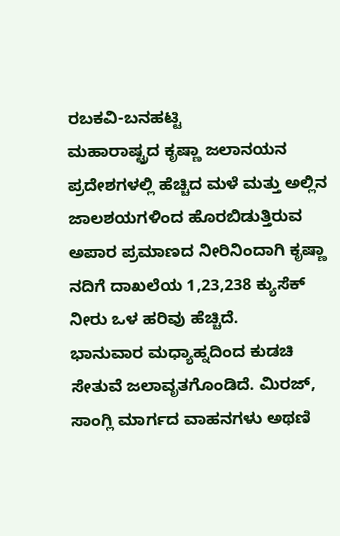ರಬಕವಿ-ಬನಹಟ್ಟಿ
ಮಹಾರಾಷ್ಟ್ರದ ಕೃಷ್ಣಾ ಜಲಾನಯನ ಪ್ರದೇಶಗಳಲ್ಲಿ ಹೆಚ್ಚಿದ ಮಳೆ ಮತ್ತು ಅಲ್ಲಿನ ಜಾಲಶಯಗಳಿಂದ ಹೊರಬಿಡುತ್ತಿರುವ ಅಪಾರ ಪ್ರಮಾಣದ ನೀರಿನಿಂದಾಗಿ ಕೃಷ್ಣಾ ನದಿಗೆ ದಾಖಲೆಯ 1,23,238 ಕ್ಯುಸೆಕ್ ನೀರು ಒಳ ಹರಿವು ಹೆಚ್ಚಿದೆ.
ಭಾನುವಾರ ಮಧ್ಯಾಹ್ನದಿಂದ ಕುಡಚಿ ಸೇತುವೆ ಜಲಾವೃತಗೊಂಡಿದೆ. ಮಿರಜ್, ಸಾಂಗ್ಲಿ ಮಾರ್ಗದ ವಾಹನಗಳು ಅಥಣಿ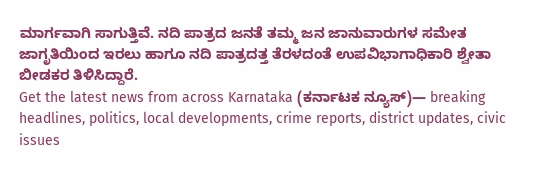ಮಾರ್ಗವಾಗಿ ಸಾಗುತ್ತಿವೆ. ನದಿ ಪಾತ್ರದ ಜನತೆ ತಮ್ಮ ಜನ ಜಾನುವಾರುಗಳ ಸಮೇತ ಜಾಗೃತಿಯಿಂದ ಇರಲು ಹಾಗೂ ನದಿ ಪಾತ್ರದತ್ತ ತೆರಳದಂತೆ ಉಪವಿಭಾಗಾಧಿಕಾರಿ ಶ್ವೇತಾ ಬೀಡಕರ ತಿಳಿಸಿದ್ದಾರೆ.
Get the latest news from across Karnataka (ಕರ್ನಾಟಕ ನ್ಯೂಸ್)— breaking headlines, politics, local developments, crime reports, district updates, civic issues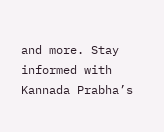and more. Stay informed with Kannada Prabha’s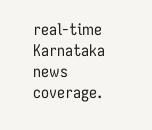real‑time Karnataka news coverage.